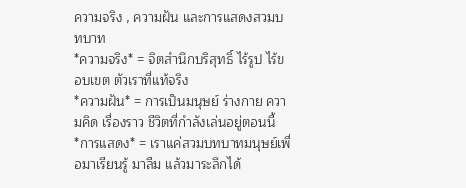ความจริง , ความฝัน และการแสดงสวมบทบาท
*ความจริง* = จิตสำนึกบริสุทธิ์ ไร้รูป ไร้ขอบเขต ตัวเราที่แท้จริง
*ความฝัน* = การเป็นมนุษย์ ร่างกาย ความคิด เรื่องราว ชีวิตที่กำลังเล่นอยู่ตอนนี้
*การแสดง* = เราแค่สวมบทบาทมนุษย์เพื่อมาเรียนรู้ มาลืม แล้วมาระลึกได้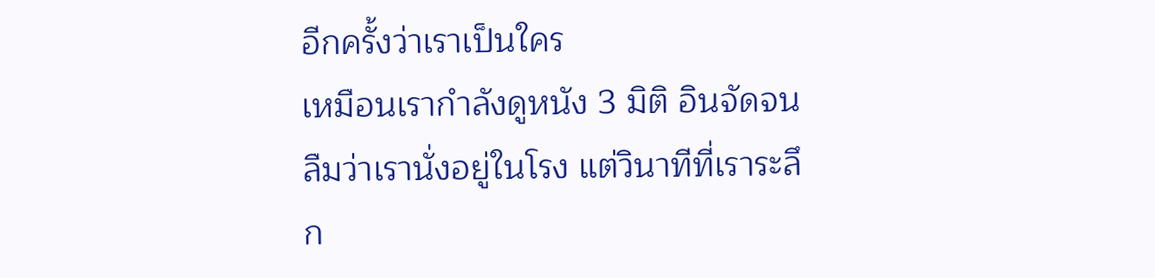อีกครั้งว่าเราเป็นใคร
เหมือนเรากำลังดูหนัง 3 มิติ อินจัดจนลืมว่าเรานั่งอยู่ในโรง แต่วินาทีที่เราระลึก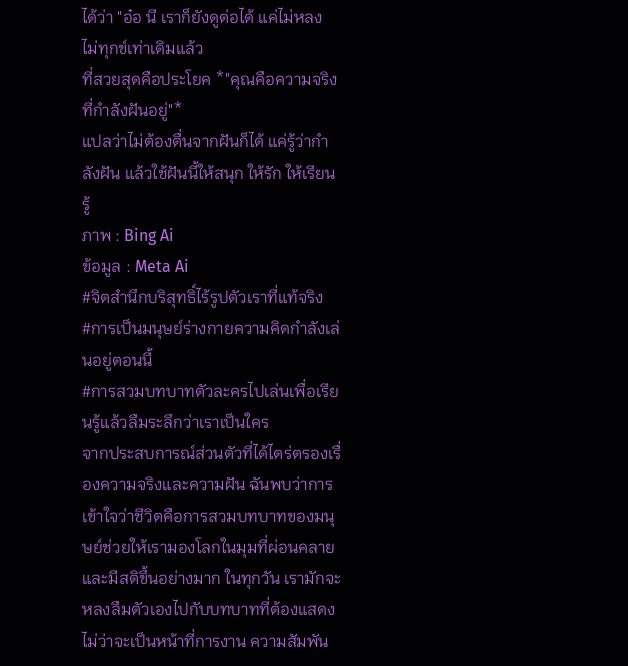ได้ว่า "อ๋อ นี เราก็ยังดูต่อได้ แค่ไม่หลง ไม่ทุกข์เท่าเดิมแล้ว
ที่สวยสุดคือประโยค *"คุณคือความจริงที่กำลังฝันอยู่"*
แปลว่าไม่ต้องตื่นจากฝันก็ได้ แค่รู้ว่ากำลังฝัน แล้วใช้ฝันนี้ให้สนุก ให้รัก ให้เรียนรู้
ภาพ : Bing Ai
ข้อมูล : Meta Ai
#จิตสำนึกบริสุทธิ์ไร้รูปตัวเราที่แท้จริง
#การเป็นมนุษย์ร่างกายความคิดกำลังเล่นอยู่ตอนนี้
#การสวมบทบาทตัวละครไปเล่นเพื่อเรียนรู้แล้วลืมระลึกว่าเราเป็นใคร
จากประสบการณ์ส่วนตัวที่ได้ไตร่ตรองเรื่องความจริงและความฝัน ฉันพบว่าการเข้าใจว่าชีวิตคือการสวมบทบาทของมนุษย์ช่วยให้เรามองโลกในมุมที่ผ่อนคลายและมีสติขึ้นอย่างมาก ในทุกวัน เรามักจะหลงลืมตัวเองไปกับบทบาทที่ต้องแสดง ไม่ว่าจะเป็นหน้าที่การงาน ความสัมพัน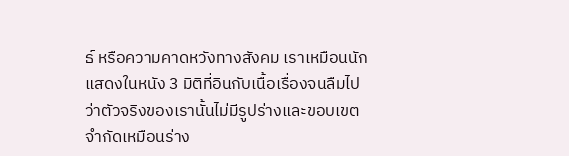ธ์ หรือความคาดหวังทางสังคม เราเหมือนนักแสดงในหนัง 3 มิติที่อินกับเนื้อเรื่องจนลืมไปว่าตัวจริงของเรานั้นไม่มีรูปร่างและขอบเขตจำกัดเหมือนร่าง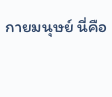กายมนุษย์ นี่คือ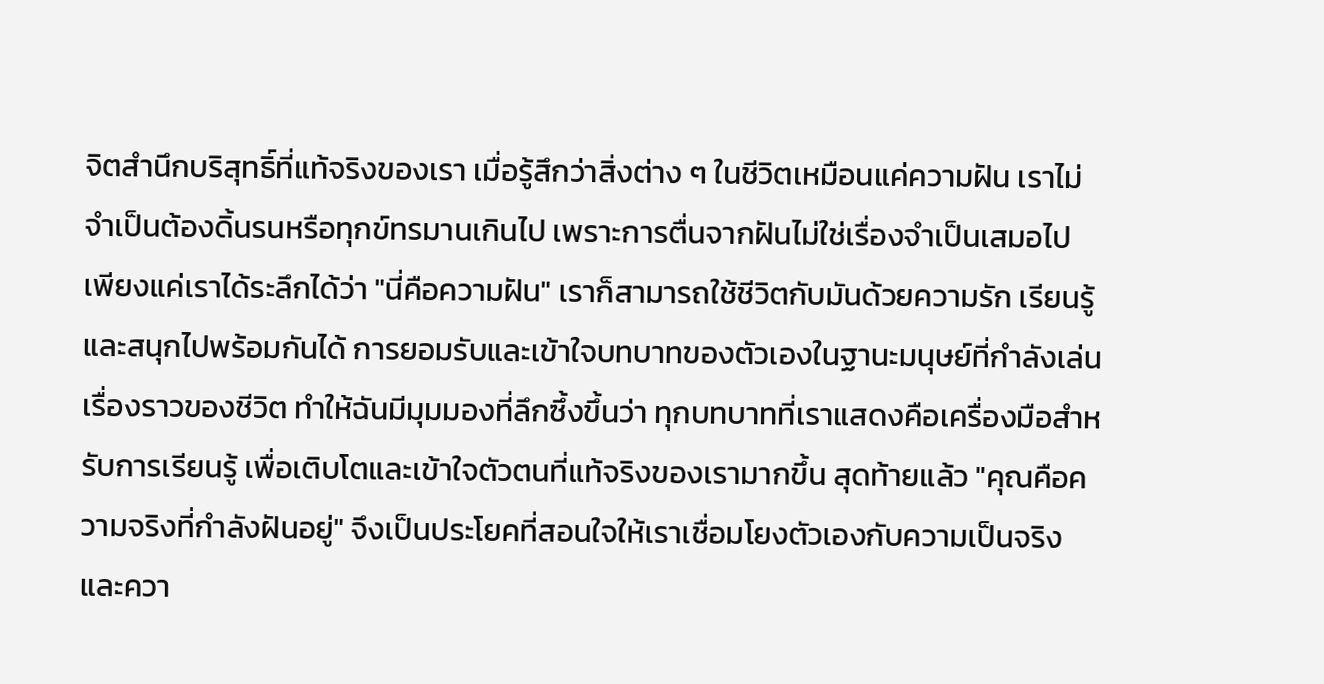จิตสำนึกบริสุทธิ์ที่แท้จริงของเรา เมื่อรู้สึกว่าสิ่งต่าง ๆ ในชีวิตเหมือนแค่ความฝัน เราไม่จำเป็นต้องดิ้นรนหรือทุกข์ทรมานเกินไป เพราะการตื่นจากฝันไม่ใช่เรื่องจำเป็นเสมอไป เพียงแค่เราได้ระลึกได้ว่า "นี่คือความฝัน" เราก็สามารถใช้ชีวิตกับมันด้วยความรัก เรียนรู้ และสนุกไปพร้อมกันได้ การยอมรับและเข้าใจบทบาทของตัวเองในฐานะมนุษย์ที่กำลังเล่นเรื่องราวของชีวิต ทำให้ฉันมีมุมมองที่ลึกซึ้งขึ้นว่า ทุกบทบาทที่เราแสดงคือเครื่องมือสำหรับการเรียนรู้ เพื่อเติบโตและเข้าใจตัวตนที่แท้จริงของเรามากขึ้น สุดท้ายแล้ว "คุณคือความจริงที่กำลังฝันอยู่" จึงเป็นประโยคที่สอนใจให้เราเชื่อมโยงตัวเองกับความเป็นจริงและควา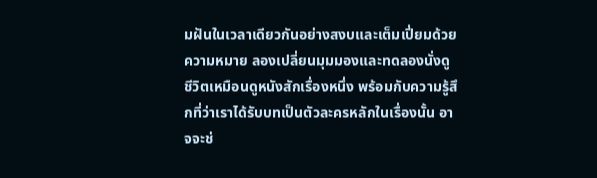มฝันในเวลาเดียวกันอย่างสงบและเต็มเปี่ยมด้วยความหมาย ลองเปลี่ยนมุมมองและทดลองนั่งดูชีวิตเหมือนดูหนังสักเรื่องหนึ่ง พร้อมกับความรู้สึกที่ว่าเราได้รับบทเป็นตัวละครหลักในเรื่องนั้น อาจจะช่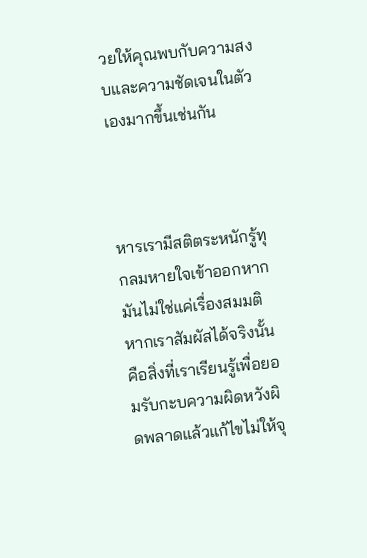วยให้คุณพบกับความสงบและความชัดเจนในตัวเองมากขึ้นเช่นกัน



หารเรามีสติตระหนักรู้ทุกลมหายใจเข้าออกหากมันไม่ใช่แค่เรื่องสมมติหากเราสัมผัสได้จริงนั้นคือสิ่งที่เราเรียนรู้เพื่อยอมรับกะบความผิดหวังผิดพลาดแล้วแก้ไขไม่ให้จุ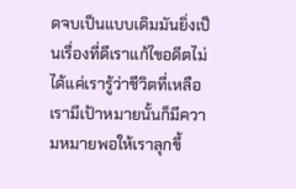ดจบเป็นแบบเดิมมันยิ่งเป็นเรื่องที่ดีเราแก้ไขอดีตไม่ได้แค่เรารู้ว่าชีวิตที่เหลือเรามีเป้าหมายนั้นก็มีความหมายพอให้เราลุกขึ้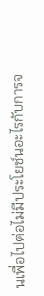นเพื่อไปต่อไม่มีประโยช์นอะไรกับการจ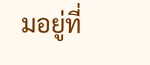มอยู่ที่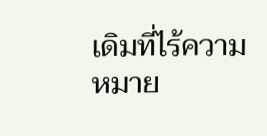เดิมที่ไร้ความหมาย